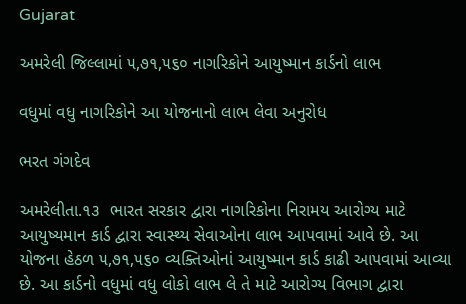Gujarat

અમરેલી જિલ્લામાં ૫,૭૧,૫૬૦ નાગરિકોને આયુષ્માન કાર્ડનો લાભ

વધુમાં વધુ નાગરિકોને આ યોજનાનો લાભ લેવા અનુરોધ

ભરત ગંગદેવ

અમરેલીતા.૧૩  ભારત સરકાર દ્વારા નાગરિકોના નિરામય આરોગ્ય માટે આયુષ્યમાન કાર્ડ દ્વારા સ્વાસ્થ્ય સેવાઓના લાભ આપવામાં આવે છે. આ યોજના હેઠળ ૫,૭૧,૫૬૦ વ્યક્તિઓનાં આયુષ્માન કાર્ડ કાઢી આપવામાં આવ્યા છે. આ કાર્ડનો વધુમાં વધુ લોકો લાભ લે તે માટે આરોગ્ય વિભાગ દ્વારા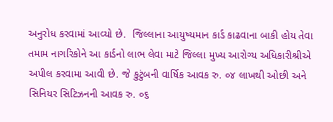અનુરોધ કરવામાં આવ્યો છે.  જિલ્લાના આયુષ્યમાન કાર્ડ કાઢવાના બાકી હોય તેવા તમામ નાગરિકોને આ કાર્ડનો લાભ લેવા માટે જિલ્લા મુખ્ય આરોગ્ય અધિકારીશ્રીએ  અપીલ કરવામા આવી છે. જે કુટુંબની વાર્ષિક આવક રુ. ૦૪ લાખથી ઓછી અને સિનિયર સિટિઝનની આવક રુ. ૦૬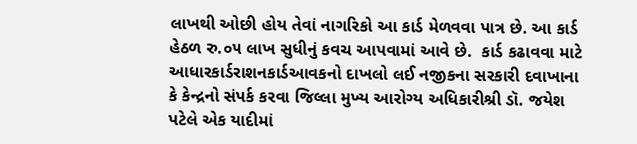લાખથી ઓછી હોય તેવાં નાગરિકો આ કાર્ડ મેળવવા પાત્ર છે. આ કાર્ડ હેઠળ રુ.૦૫ લાખ સુધીનું કવચ આપવામાં આવે છે.  કાર્ડ કઢાવવા માટે આધારકાર્ડરાશનકાર્ડઆવકનો દાખલો લઈ નજીકના સરકારી દવાખાના કે કેન્દ્રનો સંપર્ક કરવા જિલ્લા મુખ્ય આરોગ્ય અધિકારીશ્રી ડૉ. જયેશ પટેલે એક યાદીમાં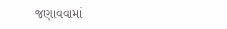જણાવવામાં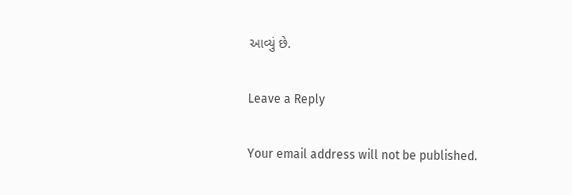આવ્યું છે.

Leave a Reply

Your email address will not be published.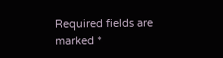Required fields are marked *